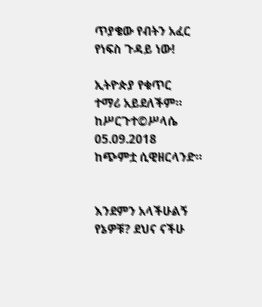ጥያቄው የብትን አፈር የነፍስ ጉዳይ ነው!

ኢትዮጵያ የቁጥር
ተማሪ አይደለችም።
ከሥርጉተ©ሥላሴ
05.09.2018
ከጭምቷ ሲዊዘርላንድ።


እንደምን አላችሁልኝ የኔዎቹ? ደህና ናችሁ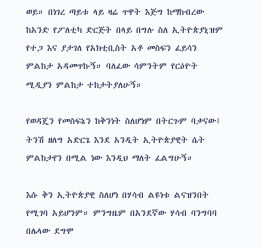ወይ። በነገረ ጣይቱ ላይ ዛሬ ጥዋት እጅግ ከማከብረው ከአንድ የፖለቲካ ድርጅት በላይ በግሉ ስለ ኢትዮጵያኒዝም የተጋ እና ያታገለ የአክቲቢስት አቶ መስፍን ፈይሳን ምልከታ አዳመጥኩኝ። ባለፈው ሳምንትም የርዕዮት ሚዲያን ምልከታ ተከታትያለሁኝ።

የወዳጄን የመስፍኔን ከቅንነት ስለሆነም በትርጉም ባቃናው፤ ትንሽ ዘለግ አድርጌ እንደ አንዲት ኢትዮጵያዊት ሴት ምልከታየን በሚል ነው እንዲህ ማለት ፈልግሁኝ።

እሱ ቅን ኢትዮጵያዊ ስለሆነ በሃሳብ ልዩነቱ ልናዝንበት የሚገባ አይሆንም። ምንግዜም በአንደኛው ሃሳብ ባንግባባ በሌላው ደግሞ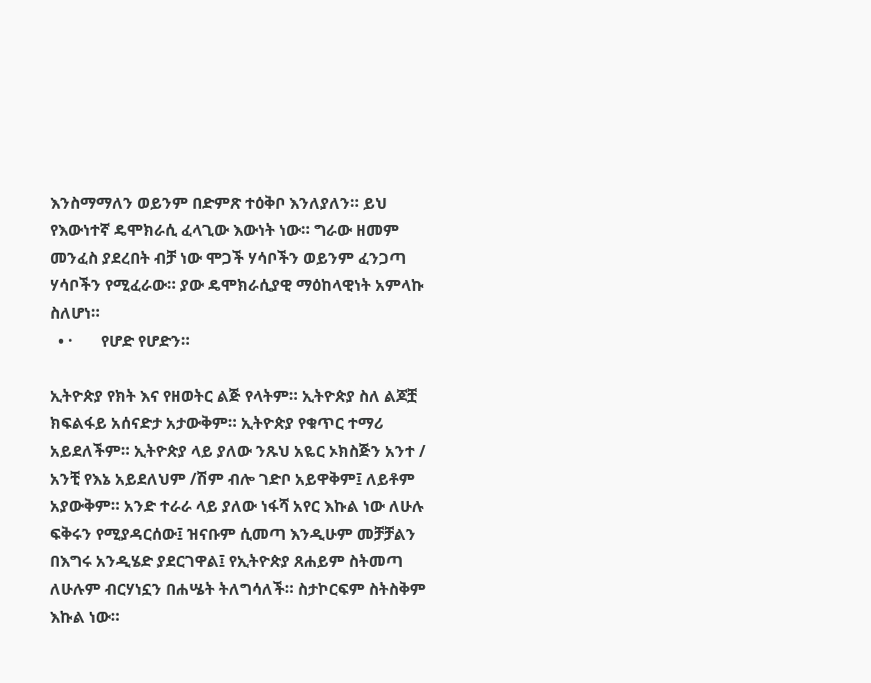እንስማማለን ወይንም በድምጽ ተዕቅቦ እንለያለን። ይህ የእውነተኛ ዴሞክራሲ ፈላጊው እውነት ነው። ግራው ዘመም መንፈስ ያደረበት ብቻ ነው ሞጋች ሃሳቦችን ወይንም ፈንጋጣ ሃሳቦችን የሚፈራው። ያው ዴሞክራሲያዊ ማዕከላዊነት አምላኩ ስለሆነ።
  • ·       የሆድ የሆድን።

ኢትዮጵያ የክት እና የዘወትር ልጅ የላትም። ኢትዮጵያ ስለ ልጆቿ ክፍልፋይ አሰናድታ አታውቅም። ኢትዮጵያ የቁጥር ተማሪ አይደለችም። ኢትዮጵያ ላይ ያለው ንጹህ አዬር ኦክስጅን አንተ / አንቺ የእኔ አይደለህም /ሽም ብሎ ገድቦ አይዋቅም፤ ለይቶም አያውቅም። አንድ ተራራ ላይ ያለው ነፋሻ አየር እኩል ነው ለሁሉ ፍቅሩን የሚያዳርሰው፤ ዝናቡም ሲመጣ እንዲሁም መቻቻልን በእግሩ አንዲሄድ ያደርገዋል፤ የኢትዮጵያ ጸሐይም ስትመጣ ለሁሉም ብርሃነኗን በሐሤት ትለግሳለች። ስታኮርፍም ስትስቅም እኩል ነው።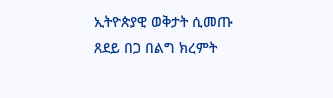ኢትዮጵያዊ ወቅታት ሲመጡ ጸደይ በጋ በልግ ክረምት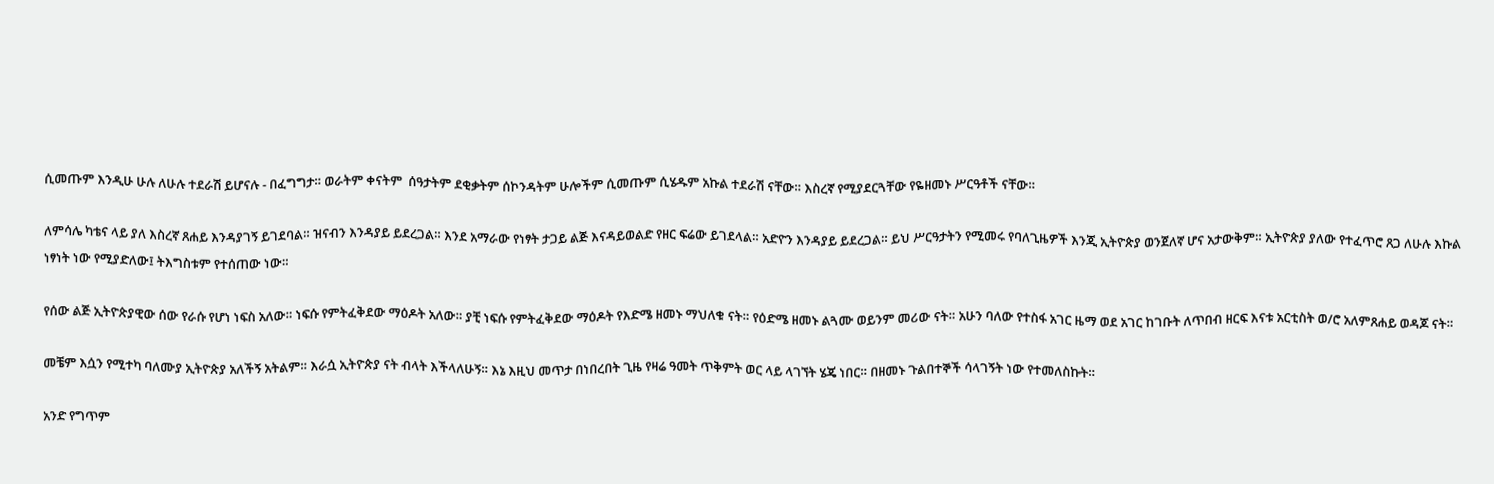ሲመጡም እንዲሁ ሁሉ ለሁሉ ተደራሽ ይሆናሉ - በፈግግታ። ወራትም ቀናትም  ሰዓታትም ደቂቃትም ሰኮንዳትም ሁሎችም ሲመጡም ሲሄዱም አኩል ተደራሽ ናቸው። እስረኛ የሚያደርጓቸው የዬዘመኑ ሥርዓቶች ናቸው።

ለምሳሌ ካቴና ላይ ያለ እስረኛ ጸሐይ እንዳያገኝ ይገደባል። ዝናብን እንዳያይ ይደረጋል። እንደ አማራው የነፃት ታጋይ ልጅ እናዳይወልድ የዘር ፍሬው ይገደላል። አድዮን እንዳያይ ይደረጋል። ይህ ሥርዓታትን የሚመሩ የባለጊዜዎች እንጂ ኢትዮጵያ ወንጀለኛ ሆና አታውቅም። ኢትዮጵያ ያለው የተፈጥሮ ጸጋ ለሁሉ እኩል ነፃነት ነው የሚያድለው፤ ትእግስቱም የተሰጠው ነው።

የሰው ልጅ ኢትዮጵያዊው ሰው የራሱ የሆነ ነፍስ አለው። ነፍሱ የምትፈቅደው ማዕዶት አለው። ያቺ ነፍሱ የምትፈቅደው ማዕዶት የእድሜ ዘመኑ ማህለቁ ናት። የዕድሜ ዘመኑ ልጓሙ ወይንም መሪው ናት። አሁን ባለው የተስፋ አገር ዜማ ወደ አገር ከገቡት ለጥበብ ዘርፍ እናቱ አርቲስት ወ/ሮ አለምጸሐይ ወዳጆ ናት።

መቼም እሷን የሚተካ ባለሙያ ኢትዮጵያ አለችኝ አትልም። እራሷ ኢትዮጵያ ናት ብላት እችላለሁኝ። እኔ እዚህ መጥታ በነበረበት ጊዜ የዛሬ ዓመት ጥቅምት ወር ላይ ላገኘት ሄጄ ነበር። በዘመኑ ጉልበተኞች ሳላገኝት ነው የተመለስኩት።

አንድ የግጥም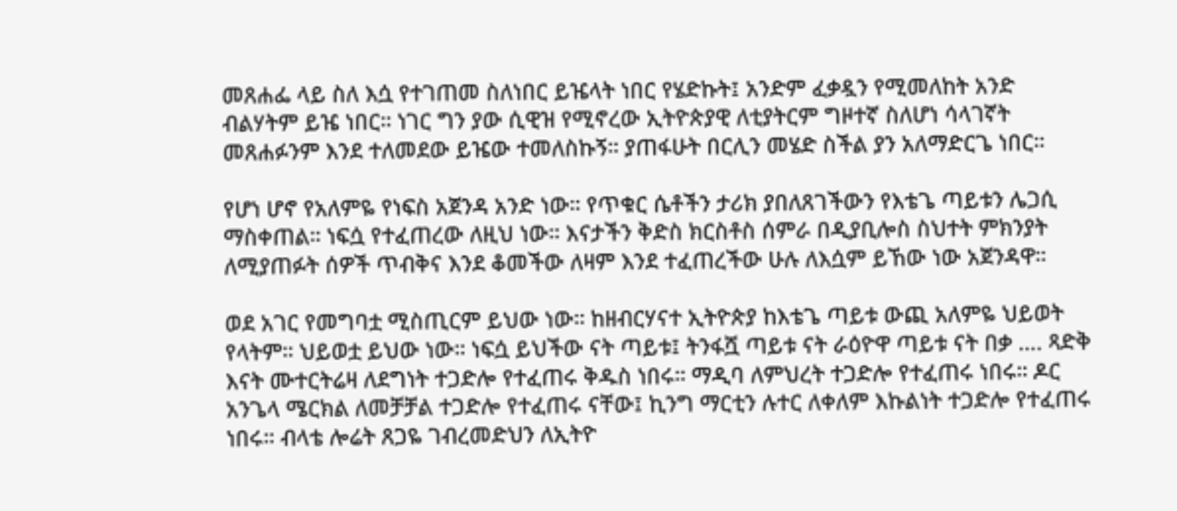መጸሐፌ ላይ ስለ እሷ የተገጠመ ስለነበር ይዤላት ነበር የሄድኩት፤ አንድም ፈቃዷን የሚመለከት አንድ ብልሃትም ይዤ ነበር። ነገር ግን ያው ሲዊዝ የሚኖረው ኢትዮጵያዊ ለቲያትርም ግዞተኛ ስለሆነ ሳላገኛት መጸሐፉንም እንደ ተለመደው ይዤው ተመለስኩኝ። ያጠፋሁት በርሊን መሄድ ስችል ያን አለማድርጌ ነበር።

የሆነ ሆኖ የአለምዬ የነፍስ አጀንዳ አንድ ነው። የጥቁር ሴቶችን ታሪክ ያበለጸገችውን የእቴጌ ጣይቱን ሌጋሲ ማስቀጠል። ነፍሷ የተፈጠረው ለዚህ ነው። እናታችን ቅድስ ክርስቶስ ሰምራ በዲያቢሎስ ስህተት ምክንያት ለሚያጠፉት ሰዎች ጥብቅና እንደ ቆመችው ለዛም እንደ ተፈጠረችው ሁሉ ለእሷም ይኸው ነው አጀንዳዋ።

ወደ አገር የመግባቷ ሚስጢርም ይህው ነው። ከዘብርሃናተ ኢትዮጵያ ከእቴጌ ጣይቱ ውጪ አለምዬ ህይወት የላትም። ህይወቷ ይህው ነው። ነፍሷ ይህችው ናት ጣይቱ፤ ትንፋሿ ጣይቱ ናት ራዕዮዋ ጣይቱ ናት በቃ …. ጻድቅ እናት ሙተርትሬዛ ለደግነት ተጋድሎ የተፈጠሩ ቅዱስ ነበሩ። ማዲባ ለምህረት ተጋድሎ የተፈጠሩ ነበሩ። ዶር አንጌላ ሜርክል ለመቻቻል ተጋድሎ የተፈጠሩ ናቸው፤ ኪንግ ማርቲን ሉተር ለቀለም እኩልነት ተጋድሎ የተፈጠሩ ነበሩ። ብላቴ ሎሬት ጸጋዬ ገብረመድህን ለኢትዮ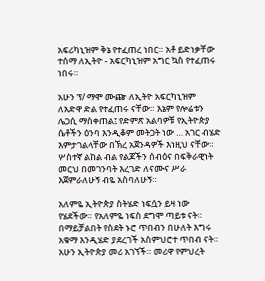አፍሪካኒዝም ቅኔ የተፈጠረ ነበር። አቶ ይድነቃቸው ተሰማ ለኢትዮ - አፍርካኒዝም አግር ኳስ የተፈጠሩ ነበሩ።

አሁን ፕ/ ማሞ ሙጬ ለኢትዮ አፍርካኒዝም ለአድዋ ድል የተፈጠሩ ናቸው። እኔም የሎሬቱን ሌጋሲ ማስቀጠል፤ የድምጽ አልባዎቹ የኢትዮጵያ ሴቶችን ዕንባ እንዲቆም መትጋት ነው … አገር ብሄድ እምታገልላቸው በኽረ አጀንዳዎች እነዚህ ናቸው። ሦስተኛ ልከል ብል የልጆችን ሰብዕና በፍቅራዊነት መርህ በመገንባት እረገድ ለናሙና ሥራ እጀምራለሁኝ ብዬ አስባለሁኝ።

አለምዬ ኢትዮጵያ ስትሄድ ነፍሷን ይዛ ነው የሄደችው። የአለምዬ ነፍስ ደግሞ ጣይቱ ናት። በማይቻልበት የስደት ኑሮ ጥበብን በሁለት እግሩ አቁማ እንዲሄድ ያደረገች አስምህሮተ ጥበብ ናት። አሁን ኢትዮጵያ መሪ አገኘች። መሪዋ የምህረት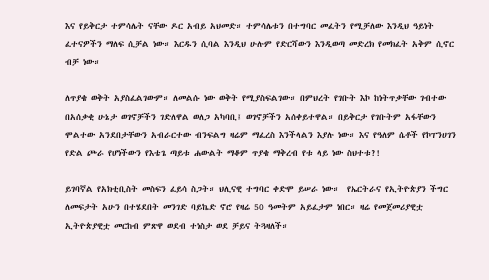እና የይቅርታ ተምሳሌት ናቸው ዶር አብይ አህመድ። ተምሳሌቱን በተግባር መፈትን የሚቻለው እንዲህ ዓይነት ፈተናዎችን ማለፍ ሲቻል ነው። እርዱን ሲባል እንዲህ ሁሉም የድርሻውን እንዲወጣ መድረክ የመክፈት አቅም ሲኖር ብቻ ነው።

ለጥያቄ ወቅት አያስፈልገውም። ለመልሱ ነው ወቅት የሚያስፍልገው። በምህረት የገቡት እኮ ከነትጥቃቸው ገብተው በአሰቃቂ ሁኔታ ወገኖቻችን ገድለዋል ወለጋ አካባቢ፤ ወገኖቻችን አሰቀይተዋል። በይቅርታ የገቡትም አፋቸውን ሞልተው አንደበታቸውን አብራርተው ብንፍልግ ዛሬም ማፈረስ እንችላልን እያሉ ነው። እና የዓለም ሴቶች የኮፐንሀገን የድል ጮራ የሆነችውን የእቴጌ ጣይቱ ሐውልት ማቆም ጥያቄ ማቅረብ የቱ ላይ ነው ስህተቱ?!

ይገባኛል የአክቲቢስት መስፍን ፈይሳ ስጋት። ህሊናዊ ተግባር ቀድሞ ይሠራ ነው።  የኤርትራና የኢትዮጵያን ችግር ለመፍታት አሁን በተሄደበት መንገድ ባይኬድ ኖሮ የዛሬ 50 ዓመትም አይፈታም ነበር። ዛሬ የመጀመሪያዊቷ ኢትዮጵያዊቷ መርከብ ምጽዋ ወደብ ተነስታ ወደ ቻይና ትጓዛለች።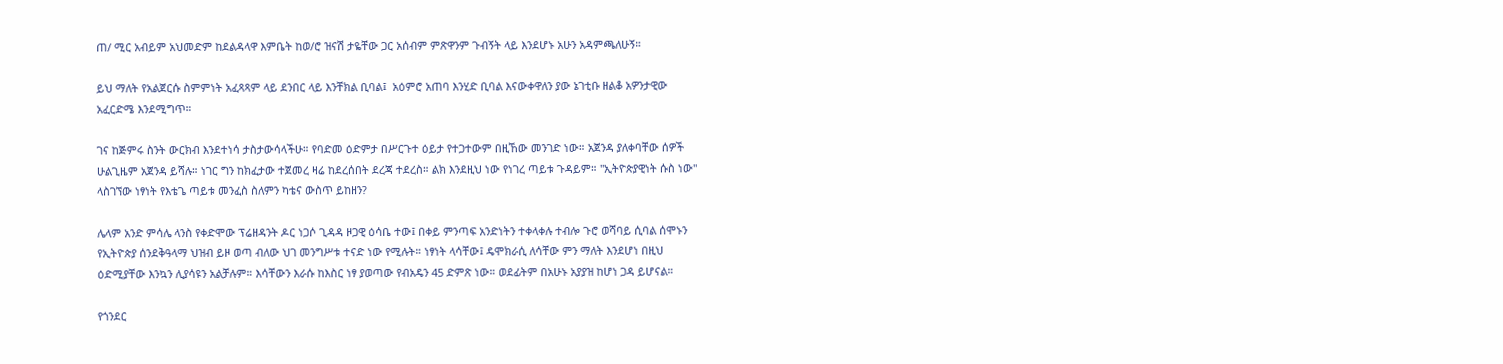ጠ/ ሚር አብይም አህመድም ከደልዳላዋ እምቤት ከወ/ሮ ዝናሽ ታዬቸው ጋር አሰብም ምጽዋንም ጉብኝት ላይ እንደሆኑ አሁን አዳምጫለሁኝ።

ይህ ማለት የአልጀርሱ ስምምነት አፈጻጻም ላይ ደንበር ላይ እንቸክል ቢባል፤  አዕምሮ አጠባ እንሂድ ቢባል እናውቀዋለን ያው ኔገቲቡ ዘልቆ አዎንታዊው አፈርድሜ እንደሚግጥ።

ገና ከጅምሩ ስንት ውርክብ እንደተነሳ ታስታውሳላችሁ። የባድመ ዕድምታ በሥርጉተ ዕይታ የተጋተውም በዚኸው መንገድ ነው። አጀንዳ ያለቀባቸው ሰዎች ሁልጊዜም አጀንዳ ይሻሉ። ነገር ግን ከክፈታው ተጀመረ ዛሬ ከደረሰበት ደረጃ ተደረስ። ልክ እንደዚህ ነው የነገረ ጣይቱ ጉዳይም። "ኢትዮጵያዊነት ሱስ ነው" ላስገኘው ነፃነት የእቴጌ ጣይቱ መንፈስ ስለምን ካቴና ውስጥ ይከዘን?

ሌላም አንድ ምሳሌ ላንስ የቀድሞው ፕሬዘዳንት ዶር ነጋሶ ጊዳዳ ዞጋዊ ዕሳቤ ተው፤ በቀይ ምንጣፍ አንድነትን ተቀላቀሉ ተብሎ ጉሮ ወሻባይ ሲባል ሰሞኑን የኢትዮጵያ ሰንደቅዓላማ ህዝብ ይዞ ወጣ ብለው ህገ መንግሥቱ ተናድ ነው የሚሉት። ነፃነት ላሳቸው፤ ዴሞክራሲ ለሳቸው ምን ማለት እንደሆነ በዚህ ዕድሚያቸው እንኳን ሊያሳዩን አልቻሉም። እሳቸውን እራሱ ከእስር ነፃ ያወጣው የብአዴን 45 ድምጽ ነው። ወደፊትም በአሁኑ አያያዝ ከሆነ ጋዳ ይሆናል።

የጎንደር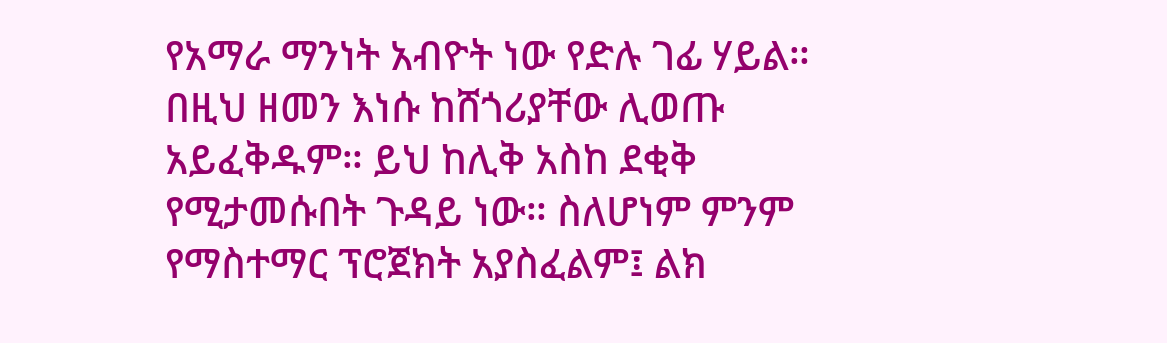የአማራ ማንነት አብዮት ነው የድሉ ገፊ ሃይል። በዚህ ዘመን እነሱ ከሸጎሪያቸው ሊወጡ አይፈቅዱም። ይህ ከሊቅ አስከ ደቂቅ የሚታመሱበት ጉዳይ ነው። ስለሆነም ምንም የማስተማር ፕሮጀክት አያስፈልም፤ ልክ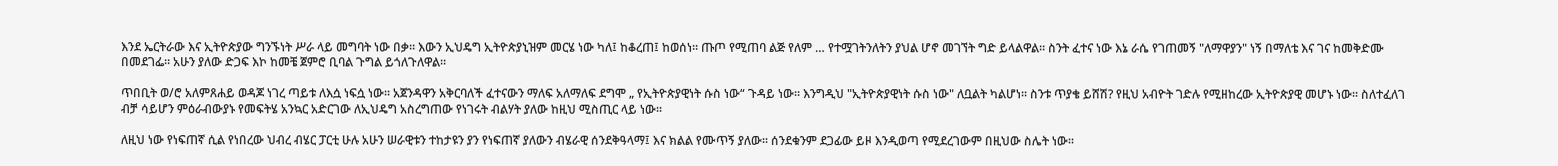እንደ ኤርትራው እና ኢትዮጵያው ግንኙነት ሥራ ላይ መግባት ነው በቃ። እውን ኢህዴግ ኢትዮጵያኒዝም መርሄ ነው ካለ፤ ከቆረጠ፤ ከወሰነ። ጡጦ የሚጠባ ልጅ የለም … የተሟገትንለትን ያህል ሆኖ መገኘት ግድ ይላልዋል። ስንት ፈተና ነው እኔ ራሴ የገጠመኝ "ለማዋያን" ነኝ በማለቴ እና ገና ከመቅድሙ በመደገፌ። አሁን ያለው ድጋፍ እኮ ከመቼ ጀምሮ ቢባል ጉግል ይጎለጉለዋል።

ጥበቢት ወ/ሮ አለምጸሐይ ወዳጆ ነገረ ጣይቱ ለእሷ ነፍሷ ነው። አጀንዳዋን አቅርባለች ፈተናውን ማለፍ አለማለፍ ደግሞ „ የኢትዮጵያዊነት ሱስ ነው“ ጉዳይ ነው። እንግዲህ "ኢትዮጵያዊነት ሱስ ነው" ለቧልት ካልሆነ። ስንቱ ጥያቄ ይሸሽ? የዚህ አብዮት ገድሉ የሚዘከረው ኢትዮጵያዊ መሆኑ ነው። ስለተፈለገ ብቻ ሳይሆን ምዕራብውያኑ የመፍትሄ አንኳር አድርገው ለኢህዴግ አስረግጠው የነገሩት ብልሃት ያለው ከዚህ ሚስጢር ላይ ነው።

ለዚህ ነው የነፍጠኛ ሲል የነበረው ህብረ ብሄር ፓርቲ ሁሉ አሁን ሠራዊቱን ተከታዩን ያን የነፍጠኛ ያለውን ብሄራዊ ሰንደቅዓላማ፤ እና ክልል የሙጥኝ ያለው። ሰንደቁንም ደጋፊው ይዞ እንዲወጣ የሚደረገውም በዚህው ስሌት ነው።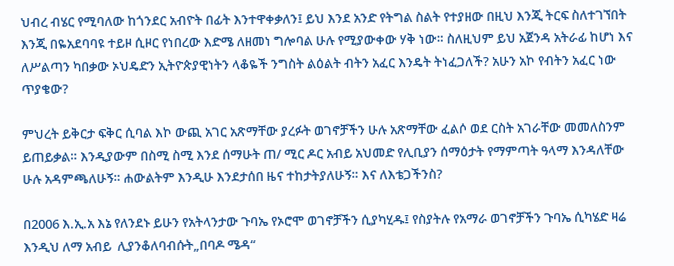ህብረ ብሄር የሚባለው ከጎንደር አብዮት በፊት እንተዋቀቃለን፤ ይህ እንደ አንድ የትግል ስልት የተያዘው በዚህ እንጂ ትርፍ ስለተገኘበት እንጂ በዬአደባባዩ ተይዞ ሲዞር የነበረው እድሜ ለዘመነ ግሎባል ሁሉ የሚያውቀው ሃቅ ነው። ስለዚህም ይህ አጀንዳ አትራፊ ከሆነ እና ለሥልጣን ካበቃው ኦህዴድን ኢትዮጵያዊነትን ላቆዬች ንግስት ልዕልት ብትን አፈር እንዴት ትነፈጋለች? አሁን አኮ የብትን አፈር ነው ጥያቄው?

ምህረት ይቅርታ ፍቅር ሲባል እኮ ውጪ አገር አጽማቸው ያረፉት ወገኖቻችን ሁሉ አጽማቸው ፈልሶ ወደ ርስት አገራቸው መመለስንም ይጠይቃል። እንዲያውም በስሚ ስሚ እንደ ሰማሁት ጠ/ ሚር ዶር አብይ አህመድ የሊቢያን ሰማዕታት የማምጣት ዓላማ እንዳለቸው ሁሉ አዳምጫለሁኝ። ሐውልትም እንዲሁ እንደታሰበ ዜና ተከታትያለሁኝ። እና ለእቴጋችንስ?

በ2006 እ.ኢ.አ እኔ የለንደኑ ይሁን የአትላንታው ጉባኤ የኦሮሞ ወገኖቻችን ሲያካሂዱ፤ የስያትሉ የአማራ ወገኖቻችን ጉባኤ ሲካሄድ ዛሬ እንዲህ ለማ አብይ  ሊያንቆለባብሱት„በባዶ ሜዳ“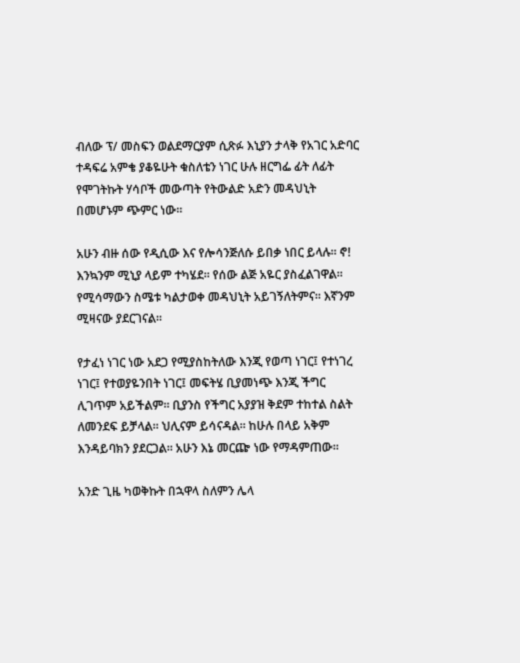ብለው ፕ/ መስፍን ወልደማርያም ሲጽፉ እኒያን ታላቅ የአገር አድባር ተዳፍሬ አምቄ ያቆዬሁት ቁስለቴን ነገር ሁሉ ዘርግፌ ፊት ለፊት የሞገትኩት ሃሳቦች መውጣት የትውልድ አድን መዳህኒት በመሆኑም ጭምር ነው።

አሁን ብዙ ሰው የዲሲው እና የሎሳንጅለሱ ይበቃ ነበር ይላሉ። ኖ! እንኳንም ሚኒያ ላይም ተካሄደ። የሰው ልጅ አዬር ያስፈልገዋል። የሚሳማውን ስሜቱ ካልታወቀ መዳህኒት አይገኝለትምና። እኛንም ሚዛናው ያደርገናል።

የታፈነ ነገር ነው አደጋ የሚያስከትለው እንጂ የወጣ ነገር፤ የተነገረ ነገር፤ የተወያዬንበት ነገር፤ መፍትሄ ቢያመነጭ እንጂ ችግር ሊገጥም አይችልም። ቢያንስ የችግር አያያዝ ቅደም ተከተል ስልት ለመንደፍ ይቻላል። ህሊናም ይሳናዳል። ከሁሉ በላይ አቅም እንዳይባክን ያደርጋል። አሁን እኔ መርጬ ነው የማዳምጠው።

አንድ ጊዜ ካወቅኩት በኋዋላ ስለምን ሌላ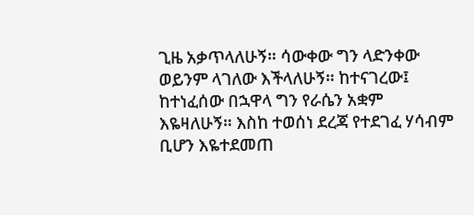ጊዜ አቃጥላለሁኝ። ሳውቀው ግን ላድንቀው ወይንም ላገለው እችላለሁኝ። ከተናገረው፤ ከተነፈሰው በኋዋላ ግን የራሴን አቋም እዬዛለሁኝ። እስከ ተወሰነ ደረጃ የተደገፈ ሃሳብም ቢሆን እዬተደመጠ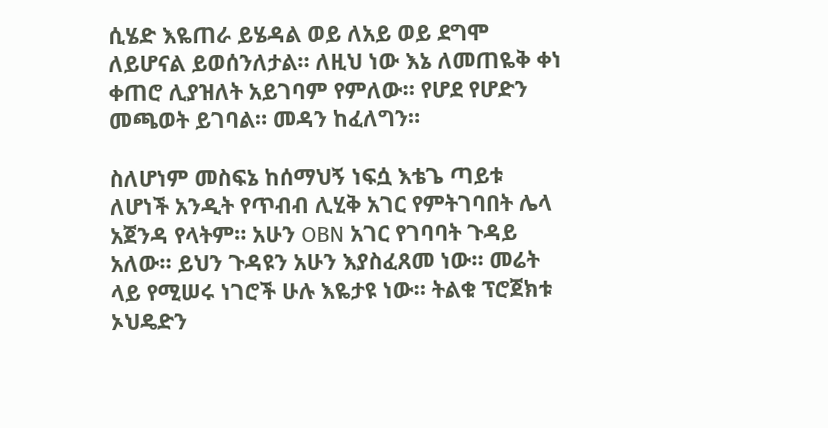ሲሄድ እዬጠራ ይሄዳል ወይ ለአይ ወይ ደግሞ ለይሆናል ይወሰንለታል። ለዚህ ነው እኔ ለመጠዬቅ ቀነ ቀጠሮ ሊያዝለት አይገባም የምለው። የሆደ የሆድን መጫወት ይገባል። መዳን ከፈለግን።

ስለሆነም መስፍኔ ከሰማህኝ ነፍሷ እቴጌ ጣይቱ ለሆነች አንዲት የጥብብ ሊሂቅ አገር የምትገባበት ሌላ አጀንዳ የላትም። አሁን OBN አገር የገባባት ጉዳይ አለው። ይህን ጉዳዩን አሁን እያስፈጸመ ነው። መሬት ላይ የሚሠሩ ነገሮች ሁሉ እዬታዩ ነው። ትልቁ ፕሮጀክቱ ኦህዴድን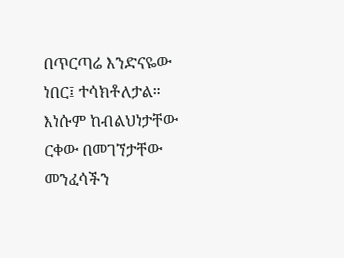በጥርጣሬ እንድናዬው ነበር፤ ተሳክቶለታል። እነሱም ከብልህነታቸው ርቀው በመገኘታቸው መንፈሳችን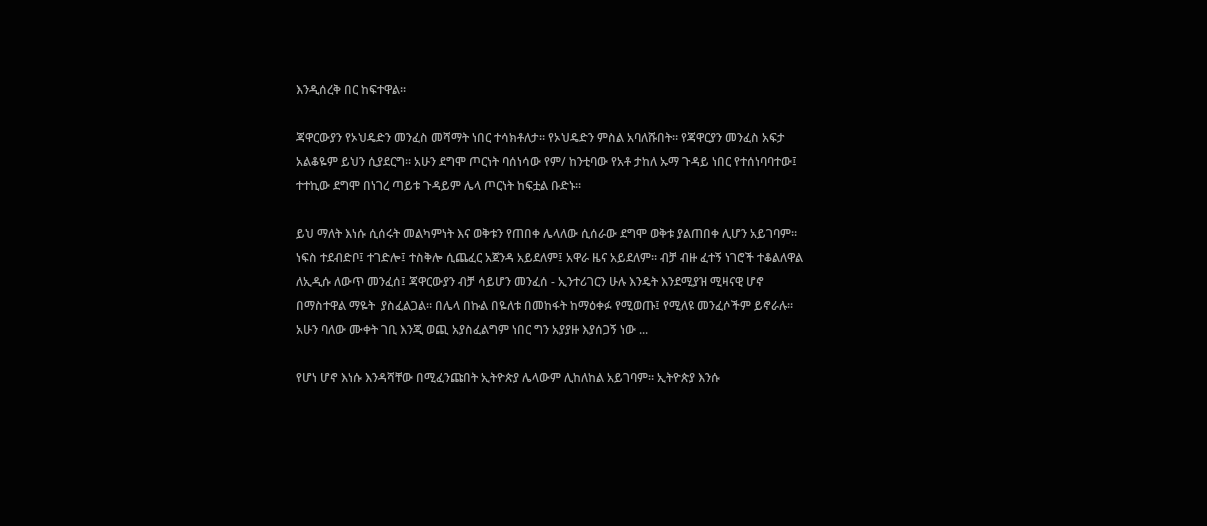እንዲሰረቅ በር ከፍተዋል።

ጃዋርውያን የኦህዴድን መንፈስ መሻማት ነበር ተሳክቶለታ። የኦህዴድን ምስል አባለሹበት። የጃዋርያን መንፈስ አፍታ አልቆዬም ይህን ሲያደርግ። አሁን ደግሞ ጦርነት ባሰነሳው የም/ ከንቲባው የአቶ ታከለ ኡማ ጉዳይ ነበር የተሰነባባተው፤ ተተኪው ደግሞ በነገረ ጣይቱ ጉዳይም ሌላ ጦርነት ከፍቷል ቡድኑ።

ይህ ማለት እነሱ ሲሰሩት መልካምነት እና ወቅቱን የጠበቀ ሌላለው ሲሰራው ደግሞ ወቅቱ ያልጠበቀ ሊሆን አይገባም። ነፍስ ተደብድቦ፤ ተገድሎ፤ ተስቅሎ ሲጨፈር አጀንዳ አይደለም፤ አዋራ ዜና አይደለም። ብቻ ብዙ ፈተኝ ነገሮች ተቆልለዋል ለኢዲሱ ለውጥ መንፈሰ፤ ጃዋርውያን ብቻ ሳይሆን መንፈሰ - ኢንተሪገርን ሁሉ እንዴት እንደሚያዝ ሚዛናዊ ሆኖ በማስተዋል ማዬት  ያስፈልጋል። በሌላ በኩል በዬለቱ በመከፋት ከማዕቀፉ የሚወጡ፤ የሚለዩ መንፈሶችም ይኖራሉ። አሁን ባለው ሙቀት ገቢ እንጂ ወጪ አያስፈልግም ነበር ግን አያያዙ እያሰጋኝ ነው ...

የሆነ ሆኖ እነሱ እንዳሻቸው በሚፈንጩበት ኢትዮጵያ ሌላውም ሊከለከል አይገባም። ኢትዮጵያ እንሱ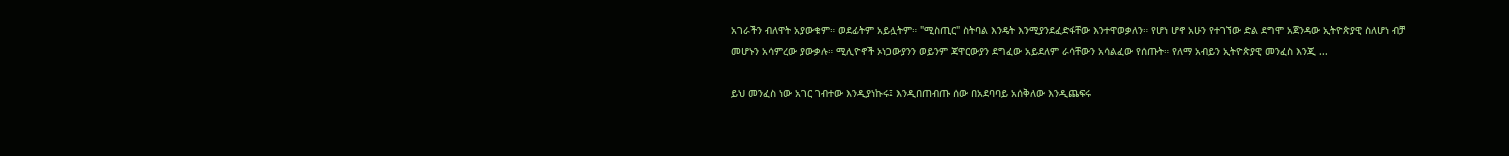አገራችን ብለዋት አያውቁም። ወደፊትም አይሏትም። "ሚስጢር" ስትባል እንዴት እንሚያንደፈድፋቸው እንተዋወቃለን። የሆነ ሆኖ አሁን የተገኘው ድል ደግሞ አጀንዳው ኢትዮጵያዊ ስለሆነ ብቻ መሆኑን አሳምረው ያውቃሉ። ሚሊዮኖች ኦነጋውያንን ወይንም ጃዋርውያን ደግፈው አይደለም ራሳቸውን አሳልፈው የሰጡት። የለማ አብይን ኢትዮጵያዊ መንፈስ እንጂ ...

ይህ መንፈስ ነው አገር ገብተው እንዲያነኩሩ፤ እንዲበጠብጡ ሰው በአደባባይ አሰቅለው እንዲጨፍሩ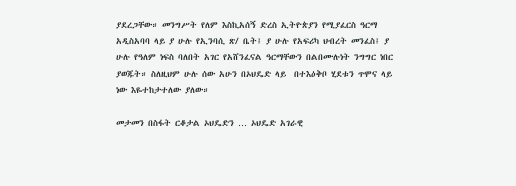ያደረጋቸው። መንግሥት የለም እስኪአሰኝ ድረስ ኢትዮጵያን የሚያፈርስ ዓርማ አዲስአባባ ላይ ያ ሁሉ የኢንባሲ ጽ/ ቤት፤ ያ ሁሉ የአፍሪካ ህብረት መንፈስ፤ ያ ሁሉ የዓለም ነፍስ ባለበት አገር የአሸንፈናል ዓርማቸውን በልበሙሉነት ንግግር ነበር ያወጁት። ስለዚህም ሁሉ ሰው አሁን በኦህዴድ ላይ  በተእዕቅቦ ሂደቱን ጥሞና ላይ ነው እዬተከታተለው ያለው።

መታመን በስፋት ርቆታል ኦህዴድን … ኦህዴድ አገራዊ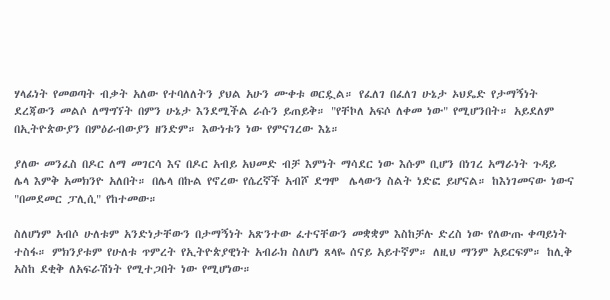ሃላፊነት የመወጣት ብቃት አለው የተባለለትን ያህል አሁን ሙቀቱ ወርዷል። የፈለገ በፈለገ ሁኔታ ኦህዴድ የታማኝነት ደረጃውን መልሶ ለማግኘት በምን ሁኔታ እንደሚችል ራሱን ይጠይቅ። "የቸኮለ አፍሶ ለቀመ ነው" የሚሆንበት። አይደለም በኢትዮጵውያን በምዕራብውያን ዘንድም። እውነቱን ነው የምናገረው እኔ።

ያለው መንፈስ በዶር ለማ መገርሳ እና በዶር አብይ አህመድ ብቻ እምነት ማሳደር ነው እሱም ቢሆን በነገረ አማራነት ጉዳይ ሌላ እምቅ አመክንዮ አለበት። በሌላ በኩል የኖረው የሴረኛች አብሾ ደግሞ  ሌላውን ስልት ነድፎ ይሆናል። ከእነገመናው ነውና "በመደመር ፓሊሲ" የከተመው።

ስለሆነም አብሶ ሁለቱም አንድነታቸውን በታማኝነት አጽንተው ፈተናቸውን መቋቋም እስከቻሉ ድረስ ነው የለውጡ ቀጣይነት ተስፋ። ምክንያቱም የሁለቱ ጥምረት የኢትዮጵያዊነት አብራክ ስለሆነ ጸላዬ ሰናይ አይተኛም። ለዚህ ማንም አይርፍም። ከሊቅ አስከ ደቂቅ ለአፍራሽነት የሚተጋበት ነው የሚሆነው።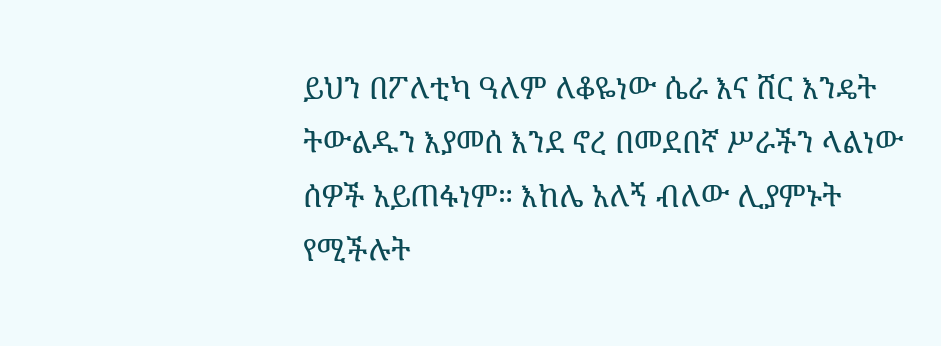ይህን በፖለቲካ ዓለም ለቆዬነው ሴራ እና ሸር እንዴት ትውልዱን እያመሰ እንደ ኖረ በመደበኛ ሥራችን ላልነው ሰዎች አይጠፋነም። እከሌ አለኝ ብለው ሊያምኑት የሚችሉት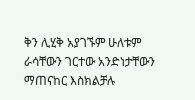ቅን ሊሂቅ አያገኙም ሁለቱም ራሳቸውን ገርተው አንድነታቸውን ማጠናከር እስክልቻሉ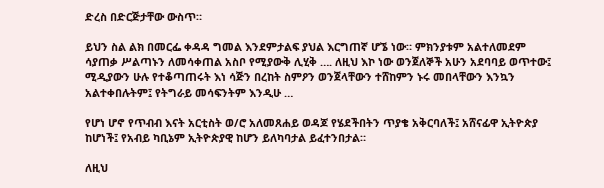ድረስ በድርጅታቸው ውስጥ።

ይህን ስል ልክ በመርፌ ቀዳዳ ግመል እንደምታልፍ ያህል እርግጠኛ ሆኜ ነው። ምክንያቱም አልተለመደም ሳያጠቃ ሥልጣኑን ለመሳቀጠል አስቦ የሚያውቅ ሊሂቅ …. ለዚህ እኮ ነው ወንጀለኞች አሁን አደባባይ ወጥተው፤ ሚዲያውን ሁሉ የተቆጣጠሩት እነ ሳጅን በረከት ስምዖን ወንጀላቸውን ተሸከምን ኑሩ መበላቸውን እንኳን አልተቀበሉትም፤ የትግራይ መሳፍንትም እንዲሁ …

የሆነ ሆኖ የጥብብ እናት አርቲስት ወ/ሮ አለመጸሐይ ወዳጆ የሄደችበትን ጥያቄ አቅርባለች፤ አሸናፊዋ ኢትዮጵያ ከሆነች፤ የአብይ ካቢኔም ኢትዮጵያዊ ከሆን ይለካባታል ይፈተንበታል።

ለዚህ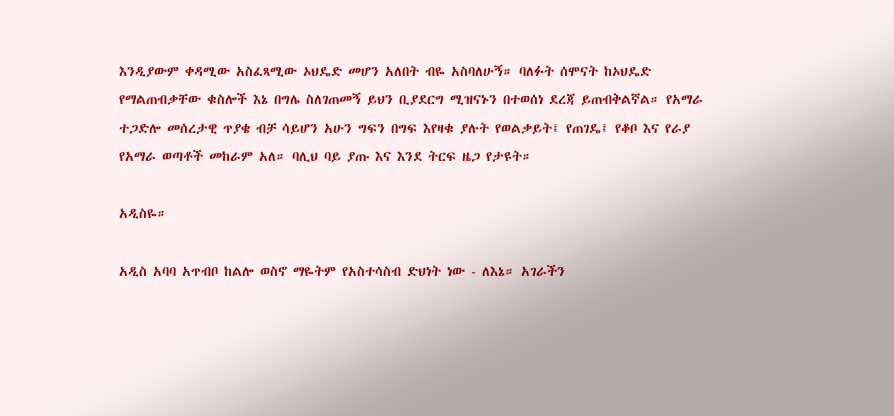እንዲያውም ቀዳሚው አስፈጻሚው ኦህዴድ መሆን አለበት ብዬ አስባለሁኝ። ባለፉት ሰሞናት ከኦህዴድ የማልጠብቃቸው ቁስሎች እኔ በግሌ ስለገጠመኝ ይህን ቢያደርግ ሚዝናኑን በተወሰነ ደረጃ ይጠብቅልኛል። የአማራ ተጋድሎ መሰረታዊ ጥያቄ ብቻ ሳይሆን አሁን ግፍን በግፍ እየዛቁ ያሉት የወልቃይት፤ የጠገዴ፤ የቆቦ እና የራያ የአማራ ወጣቶች መከራም አለ። ባሊህ ባይ ያጡ እና እንደ ትርፍ ዜጋ የታዩት።

አዲስዬ።

አዲስ አባባ አጥብቦ ከልሎ ወስኖ ማዬትም የአስተሳስብ ድህነት ነው - ለእኔ። አገራችን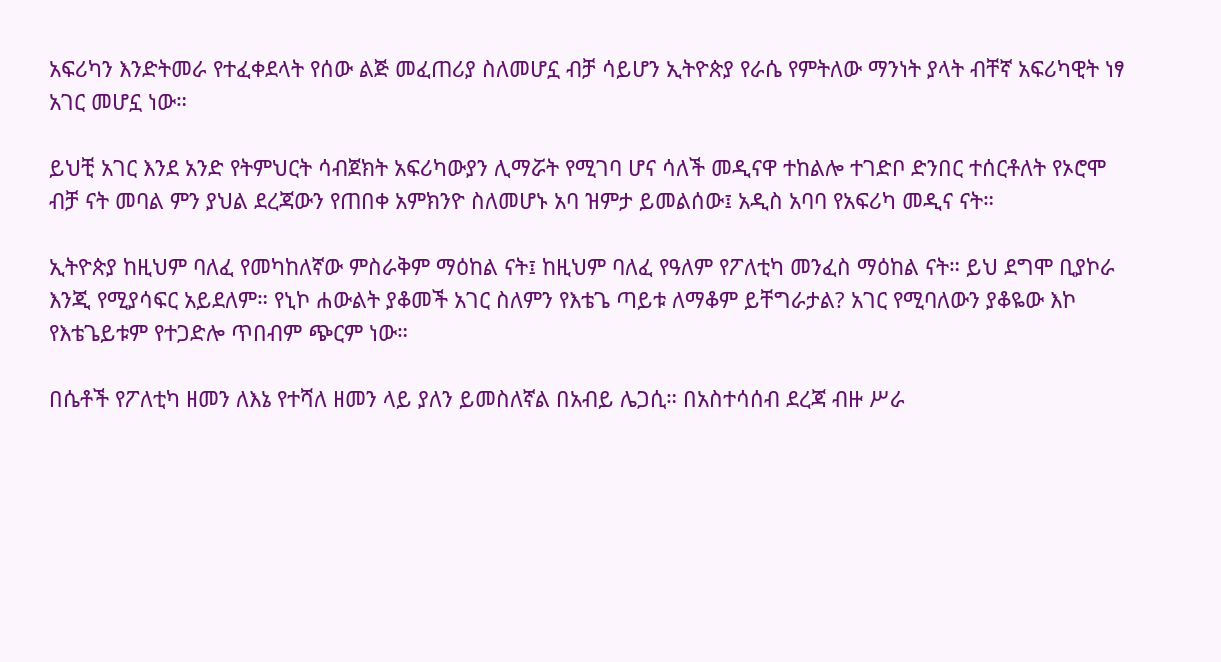አፍሪካን እንድትመራ የተፈቀደላት የሰው ልጅ መፈጠሪያ ስለመሆኗ ብቻ ሳይሆን ኢትዮጵያ የራሴ የምትለው ማንነት ያላት ብቸኛ አፍሪካዊት ነፃ አገር መሆኗ ነው።

ይህቺ አገር እንደ አንድ የትምህርት ሳብጀክት አፍሪካውያን ሊማሯት የሚገባ ሆና ሳለች መዲናዋ ተከልሎ ተገድቦ ድንበር ተሰርቶለት የኦሮሞ ብቻ ናት መባል ምን ያህል ደረጃውን የጠበቀ አምክንዮ ስለመሆኑ አባ ዝምታ ይመልሰው፤ አዲስ አባባ የአፍሪካ መዲና ናት።

ኢትዮጵያ ከዚህም ባለፈ የመካከለኛው ምስራቅም ማዕከል ናት፤ ከዚህም ባለፈ የዓለም የፖለቲካ መንፈስ ማዕከል ናት። ይህ ደግሞ ቢያኮራ እንጂ የሚያሳፍር አይደለም። የኒኮ ሐውልት ያቆመች አገር ስለምን የእቴጌ ጣይቱ ለማቆም ይቸግራታል? አገር የሚባለውን ያቆዬው እኮ የእቴጌይቱም የተጋድሎ ጥበብም ጭርም ነው።

በሴቶች የፖለቲካ ዘመን ለእኔ የተሻለ ዘመን ላይ ያለን ይመስለኛል በአብይ ሌጋሲ። በአስተሳሰብ ደረጃ ብዙ ሥራ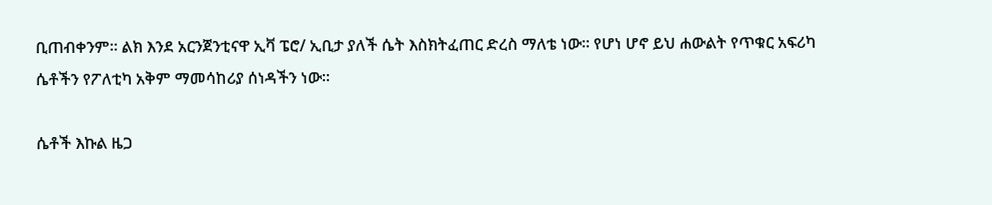ቢጠብቀንም። ልክ እንደ አርንጀንቲናዋ ኢቫ ፔሮ/ ኢቢታ ያለች ሴት እስክትፈጠር ድረስ ማለቴ ነው። የሆነ ሆኖ ይህ ሐውልት የጥቁር አፍሪካ ሴቶችን የፖለቲካ አቅም ማመሳከሪያ ሰነዳችን ነው።

ሴቶች እኩል ዜጋ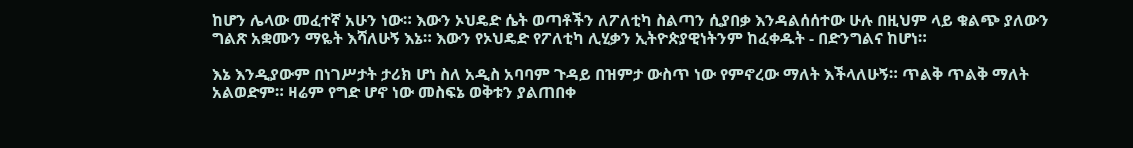ከሆን ሌላው መፈተኛ አሁን ነው። እውን ኦህዴድ ሴት ወጣቶችን ለፖለቲካ ስልጣን ሲያበቃ እንዳልሰሰተው ሁሉ በዚህም ላይ ቁልጭ ያለውን ግልጽ አቋሙን ማዬት እሻለሁኝ እኔ። እውን የኦህዴድ የፖለቲካ ሊሂቃን ኢትዮጵያዊነትንም ከፈቀዱት - በድንግልና ከሆነ።

እኔ እንዲያውም በነገሥታት ታሪክ ሆነ ስለ አዲስ አባባም ጉዳይ በዝምታ ውስጥ ነው የምኖረው ማለት እችላለሁኝ። ጥልቅ ጥልቅ ማለት አልወድም። ዛሬም የግድ ሆኖ ነው መስፍኔ ወቅቱን ያልጠበቀ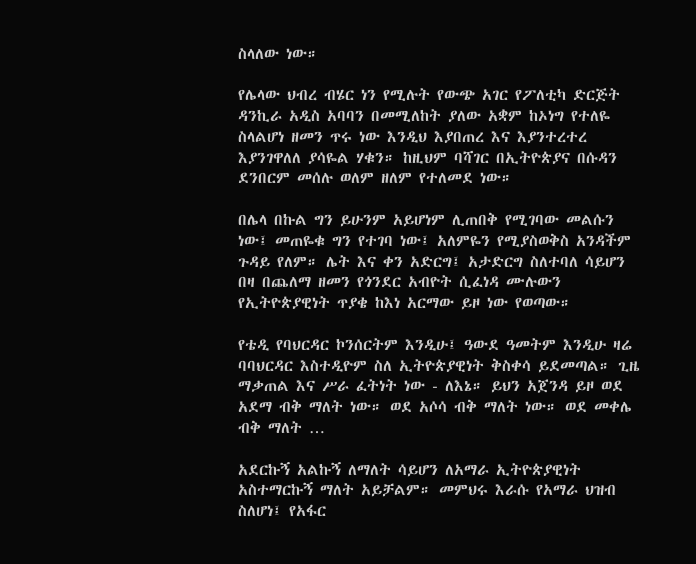ስላለው ነው።

የሌላው ህብረ ብሄር ነን የሚሉት የውጭ አገር የፖለቲካ ድርጅት ዳንኪራ አዲስ አባባን በመሚለከት ያለው አቋም ከኦነግ የተለዬ ስላልሆነ ዘመን ጥሩ ነው እንዲህ እያበጠረ እና እያንተረተረ እያንገዋለለ ያሳዬል ሃቁን። ከዚህም ባሻገር በኢትዮጵያና በሱዳን ደንበርም መሰሉ ወለም ዘለም የተለመደ ነው።

በሌላ በኩል ግን ይሁንም አይሆነም ሊጠበቅ የሚገባው መልሱን ነው፤ መጠዬቁ ግን የተገባ ነው፤ አለምዬን የሚያስወቅስ አንዳችም ጉዳይ የለም። ሌት እና ቀን አድርግ፤ አታድርግ ስለተባለ ሳይሆን በዛ በጨለማ ዘመን የጎንደር አብዮት ሲፈነዳ ሙሉውን  የኢትዮጵያዊነት ጥያቄ ከእነ አርማው ይዞ ነው የወጣው።

የቴዲ የባህርዳር ኮንሰርትም እንዲሁ፤ ዓውደ ዓመትም እንዲሁ ዛሬ ባባህርዳር እስተዲዮም ስለ ኢትዮጵያዊነት ቅስቀሳ ይደመጣል። ጊዜ ማቃጠል እና ሥራ ፈትነት ነው - ለእኔ። ይህን አጀንዳ ይዞ ወደ አደማ ብቅ ማለት ነው። ወደ አሶሳ ብቅ ማለት ነው። ወደ መቀሌ ብቅ ማለት …

አደርኩኝ አልኩኝ ለማለት ሳይሆን ለአማራ ኢትዮጵያዊነት አስተማርኩኝ ማለት አይቻልም። መምህሩ እራሱ የአማራ ህዝብ ስለሆነ፤ የአፋር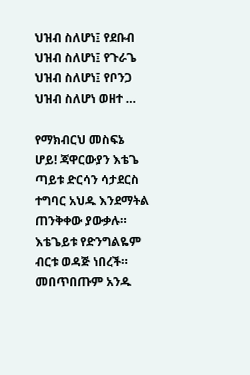ህዝብ ስለሆነ፤ የደቡብ ህዝብ ስለሆነ፤ የጉራጌ ህዝብ ስለሆነ፤ የቦንጋ ህዝብ ስለሆነ ወዘተ …

የማክብርህ መስፍኔ ሆይ! ጃዋርውያን እቴጌ ጣይቱ ድርሳን ሳታደርስ ተግባር አህዱ እንደማትል ጠንቅቀው ያውቃሉ። እቴጌይቱ የድንግልዬም ብርቱ ወዳጅ ነበረች። መበጥበጡም አንዱ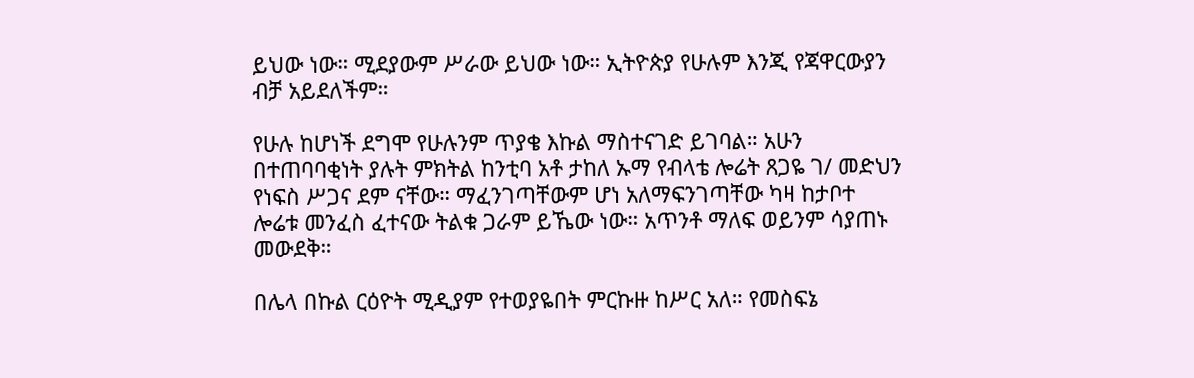ይህው ነው። ሚደያውም ሥራው ይህው ነው። ኢትዮጵያ የሁሉም እንጂ የጃዋርውያን ብቻ አይደለችም።

የሁሉ ከሆነች ደግሞ የሁሉንም ጥያቄ እኩል ማስተናገድ ይገባል። አሁን በተጠባባቂነት ያሉት ምክትል ከንቲባ አቶ ታከለ ኡማ የብላቴ ሎሬት ጸጋዬ ገ/ መድህን የነፍስ ሥጋና ደም ናቸው። ማፈንገጣቸውም ሆነ አለማፍንገጣቸው ካዛ ከታቦተ ሎሬቱ መንፈስ ፈተናው ትልቁ ጋራም ይኼው ነው። አጥንቶ ማለፍ ወይንም ሳያጠኑ መውደቅ።

በሌላ በኩል ርዕዮት ሚዲያም የተወያዬበት ምርኩዙ ከሥር አለ። የመስፍኔ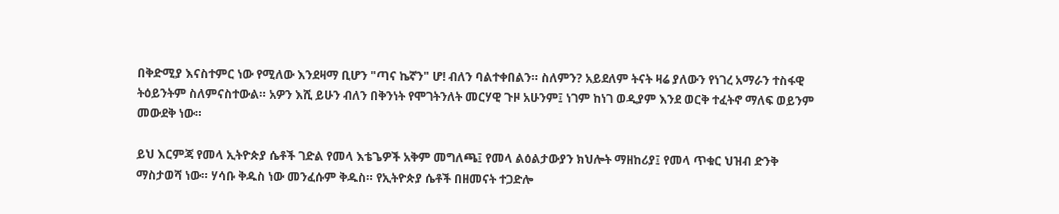በቅድሚያ እናስተምር ነው የሚለው እንደዛማ ቢሆን "ጣና ኬኛን" ሆ! ብለን ባልተቀበልን። ስለምን? አይደለም ትናት ዛሬ ያለውን የነገረ አማራን ተስፋዊ ትዕይንትም ስለምናስተውል። አዎን እሺ ይሁን ብለን በቅንነት የሞገትንለት መርሃዊ ጉዞ አሁንም፤ ነገም ከነገ ወዲያም እንደ ወርቅ ተፈትኖ ማለፍ ወይንም መውደቅ ነው።

ይህ እርምጃ የመላ ኢትዮጵያ ሴቶች ገድል የመላ እቴጌዎች አቅም መግለጫ፤ የመላ ልዕልታውያን ክህሎት ማዘከሪያ፤ የመላ ጥቁር ህዝብ ድንቅ ማስታወሻ ነው። ሃሳቡ ቅዱስ ነው መንፈሱም ቅዱስ። የኢትዮጵያ ሴቶች በዘመናት ተጋድሎ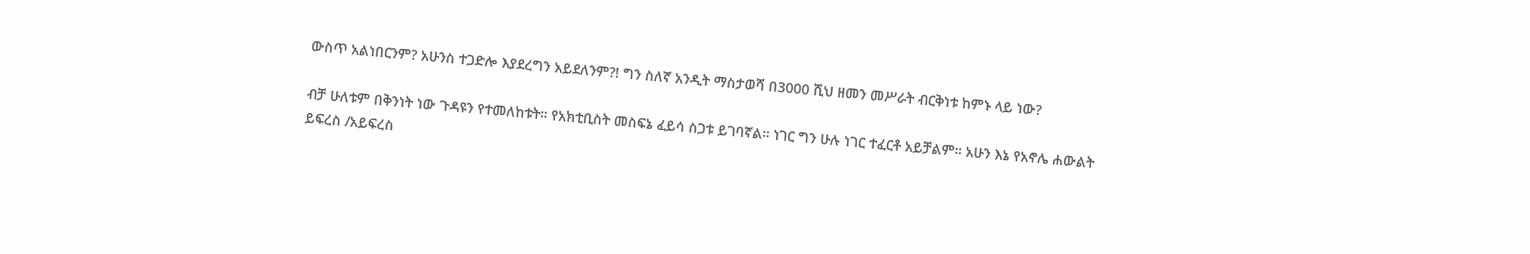ውስጥ አልነበርንም? አሁንስ ተጋድሎ እያደረግን አይደለንም?! ግን ስለኛ አንዲት ማስታወሻ በ3000 ሺህ ዘመን መሥራት ብርቅነቱ ከምኑ ላይ ነው?

ብቻ ሁለቱም በቅንነት ነው ጉዳዩን የተመለከቱት። የአክቲቢስት መስፍኔ ፈይሳ ስጋቱ ይገባኛል። ነገር ግን ሁሉ ነገር ተፈርቶ አይቻልም። አሁን እኔ የአኖሌ ሐውልት ይፍረስ /አይፍረስ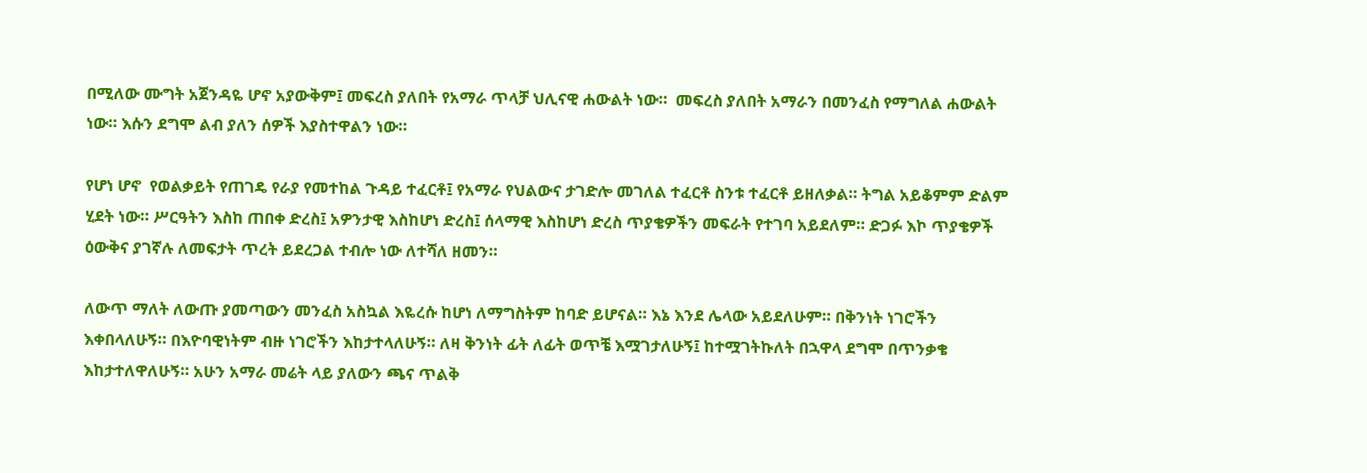በሚለው ሙግት አጀንዳዬ ሆኖ አያውቅም፤ መፍረስ ያለበት የአማራ ጥላቻ ህሊናዊ ሐውልት ነው።  መፍረስ ያለበት አማራን በመንፈስ የማግለል ሐውልት ነው። እሱን ደግሞ ልብ ያለን ሰዎች እያስተዋልን ነው።

የሆነ ሆኖ  የወልቃይት የጠገዴ የራያ የመተከል ጉዳይ ተፈርቶ፤ የአማራ የህልውና ታገድሎ መገለል ተፈርቶ ስንቱ ተፈርቶ ይዘለቃል። ትግል አይቆምም ድልም ሂደት ነው። ሥርዓትን እስከ ጠበቀ ድረስ፤ አዎንታዊ እስከሆነ ድረስ፤ ሰላማዊ እስከሆነ ድረስ ጥያቄዎችን መፍራት የተገባ አይደለም። ድጋፉ እኮ ጥያቄዎች ዕውቅና ያገኛሉ ለመፍታት ጥረት ይደረጋል ተብሎ ነው ለተሻለ ዘመን።

ለውጥ ማለት ለውጡ ያመጣውን መንፈስ አስኳል እዬረሱ ከሆነ ለማግስትም ከባድ ይሆናል። እኔ እንደ ሌላው አይደለሁም። በቅንነት ነገሮችን እቀበላለሁኝ። በእዮባዊነትም ብዙ ነገሮችን እከታተላለሁኝ። ለዛ ቅንነት ፊት ለፊት ወጥቼ እሟገታለሁኝ፤ ከተሟገትኩለት በኋዋላ ደግሞ በጥንቃቄ እከታተለዋለሁኝ። አሁን አማራ መሬት ላይ ያለውን ጫና ጥልቅ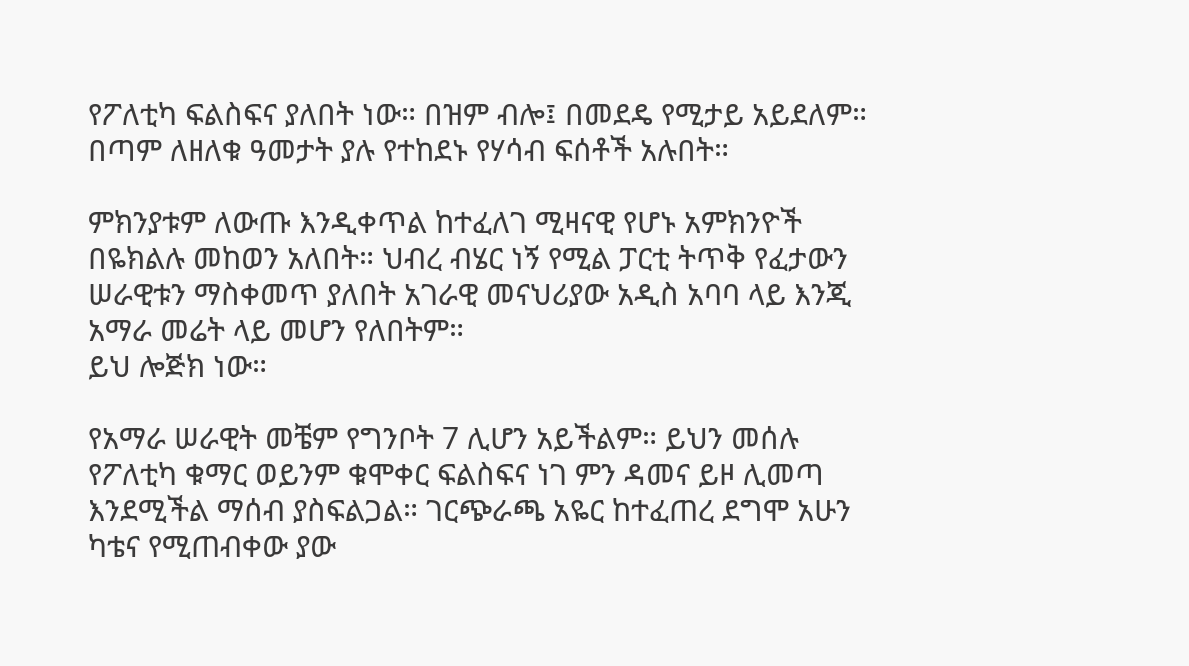የፖለቲካ ፍልስፍና ያለበት ነው። በዝም ብሎ፤ በመደዴ የሚታይ አይደለም። በጣም ለዘለቁ ዓመታት ያሉ የተከደኑ የሃሳብ ፍሰቶች አሉበት።

ምክንያቱም ለውጡ እንዲቀጥል ከተፈለገ ሚዛናዊ የሆኑ አምክንዮች በዬክልሉ መከወን አለበት። ህብረ ብሄር ነኝ የሚል ፓርቲ ትጥቅ የፈታውን ሠራዊቱን ማስቀመጥ ያለበት አገራዊ መናህሪያው አዲስ አባባ ላይ እንጂ አማራ መሬት ላይ መሆን የለበትም።
ይህ ሎጅክ ነው።

የአማራ ሠራዊት መቼም የግንቦት 7 ሊሆን አይችልም። ይህን መሰሉ የፖለቲካ ቁማር ወይንም ቁሞቀር ፍልስፍና ነገ ምን ዳመና ይዞ ሊመጣ እንደሚችል ማሰብ ያስፍልጋል። ገርጭራጫ አዬር ከተፈጠረ ደግሞ አሁን ካቴና የሚጠብቀው ያው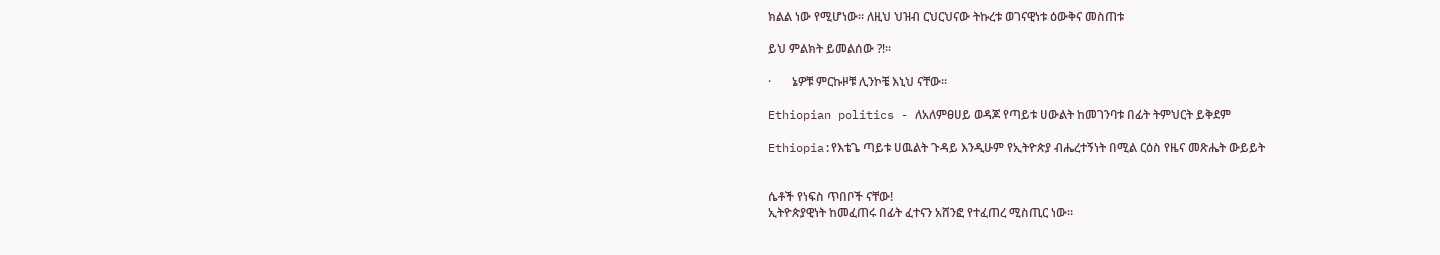ክልል ነው የሚሆነው። ለዚህ ህዝብ ርህርህናው ትኩረቱ ወገናዊነቱ ዕውቅና መስጠቱ

ይህ ምልክት ይመልሰው ?!።

·       ኔዎቹ ምርኩዞቹ ሊንኮቼ እኒህ ናቸው።

Ethiopian politics - ለአለምፀሀይ ወዳጆ የጣይቱ ሀውልት ከመገንባቱ በፊት ትምህርት ይቅደም

Ethiopia:የእቴጌ ጣይቱ ሀዉልት ጉዳይ እንዲሁም የኢትዮጵያ ብሔረተኝነት በሚል ርዕስ የዜና መጽሔት ውይይት


ሴቶች የነፍስ ጥበቦች ናቸው!
ኢትዮጵያዊነት ከመፈጠሩ በፊት ፈተናን አሸንፎ የተፈጠረ ሚስጢር ነው።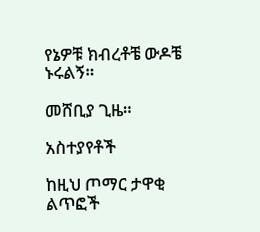የኔዎቹ ክብረቶቼ ውዶቼ ኑሩልኝ።

መሸቢያ ጊዜ።

አስተያየቶች

ከዚህ ጦማር ታዋቂ ልጥፎች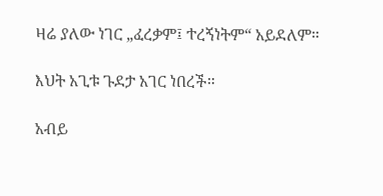ዛሬ ያለው ነገር „ፈረቃም፤ ተረኝነትም“ አይደለም።

እህት አጊቱ ጉደታ አገር ነበረች።

አብይ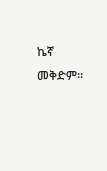ኬኛ መቅድም።